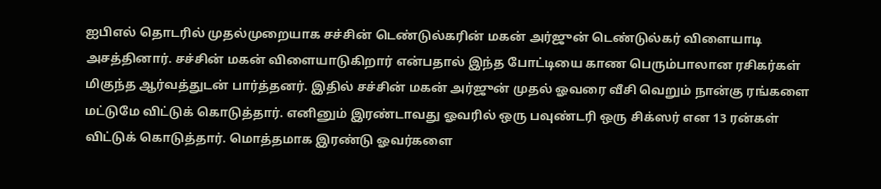ஐபிஎல் தொடரில் முதல்முறையாக சச்சின் டெண்டுல்கரின் மகன் அர்ஜுன் டெண்டுல்கர் விளையாடி அசத்தினார். சச்சின் மகன் விளையாடுகிறார் என்பதால் இந்த போட்டியை காண பெரும்பாலான ரசிகர்கள் மிகுந்த ஆர்வத்துடன் பார்த்தனர். இதில் சச்சின் மகன் அர்ஜுன் முதல் ஓவரை வீசி வெறும் நான்கு ரங்களை மட்டுமே விட்டுக் கொடுத்தார். எனினும் இரண்டாவது ஓவரில் ஒரு பவுண்டரி ஒரு சிக்ஸர் என 13 ரன்கள் விட்டுக் கொடுத்தார். மொத்தமாக இரண்டு ஓவர்களை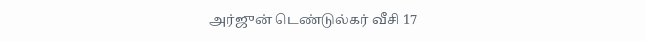அர்ஜுன் டெண்டுல்கர் வீசி 17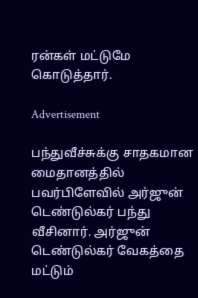ரன்கள் மட்டுமே கொடுத்தார்.

Advertisement

பந்துவீச்சுக்கு சாதகமான மைதானத்தில் பவர்பிளேவில் அர்ஜுன் டெண்டுல்கர் பந்து வீசினார். அர்ஜுன் டெண்டுல்கர் வேகத்தை மட்டும்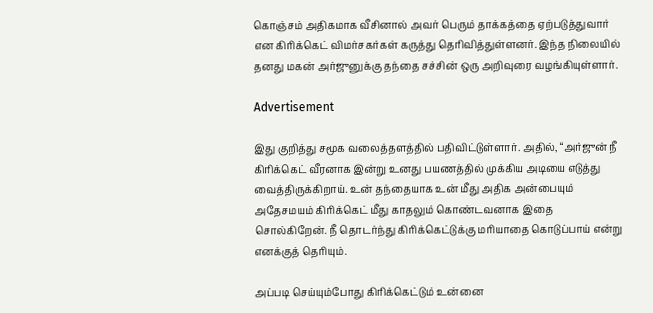கொஞ்சம் அதிகமாக வீசினால் அவர் பெரும் தாக்கத்தை ஏற்படுத்துவார் என கிரிக்கெட் விமர்சகர்கள் கருத்து தெரிவித்துள்ளனர். இந்த நிலையில் தனது மகன் அர்ஜுனுக்கு தந்தை சச்சின் ஒரு அறிவுரை வழங்கியுள்ளார்.

Advertisement

இது குறித்து சமூக வலைத்தளத்தில் பதிவிட்டுள்ளார். அதில், “அர்ஜுன் நீ கிரிக்கெட் வீரனாக இன்று உனது பயணத்தில் முக்கிய அடியை எடுத்து வைத்திருக்கிறாய். உன் தந்தையாக உன் மீது அதிக அன்பையும் அதேசமயம் கிரிக்கெட் மீது காதலும் கொண்டவனாக இதை சொல்கிறேன். நீ தொடர்ந்து கிரிக்கெட்டுக்கு மரியாதை கொடுப்பாய் என்று எனக்குத் தெரியும்.

அப்படி செய்யும்போது கிரிக்கெட்டும் உன்னை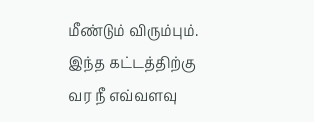மீண்டும் விரும்பும். இந்த கட்டத்திற்கு வர நீ எவ்வளவு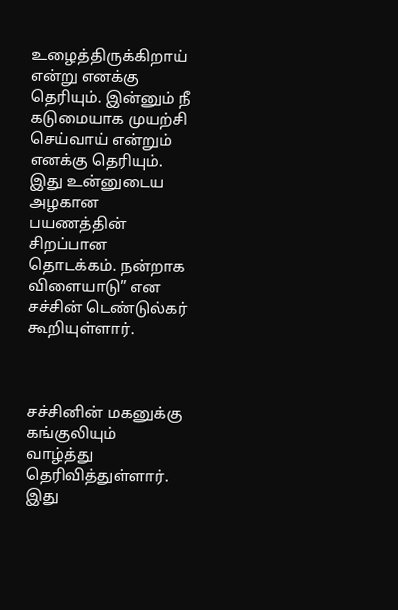உழைத்திருக்கிறாய் என்று எனக்கு தெரியும். இன்னும் நீ கடுமையாக முயற்சி செய்வாய் என்றும் எனக்கு தெரியும். இது உன்னுடைய அழகான பயணத்தின் சிறப்பான தொடக்கம். நன்றாக விளையாடு” என சச்சின் டெண்டுல்கர் கூறியுள்ளார்.



சச்சினின் மகனுக்கு கங்குலியும் வாழ்த்து தெரிவித்துள்ளார். இது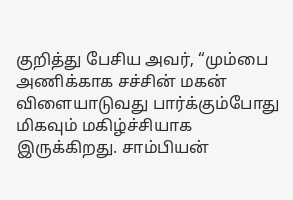குறித்து பேசிய அவர், “மும்பை அணிக்காக சச்சின் மகன் விளையாடுவது பார்க்கும்போது மிகவும் மகிழ்ச்சியாக இருக்கிறது. சாம்பியன்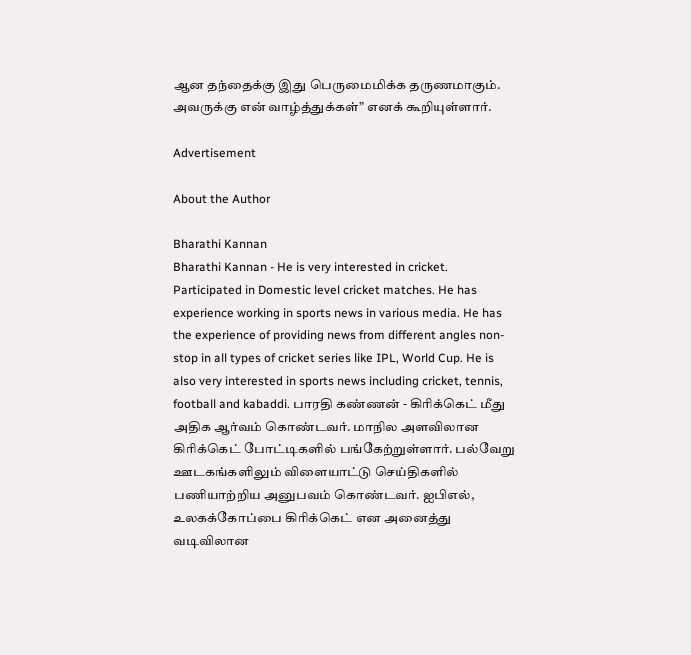ஆன தந்தைக்கு இது பெருமைமிக்க தருணமாகும். அவருக்கு என் வாழ்த்துக்கள்” எனக் கூறியுள்ளார்.

Advertisement

About the Author

Bharathi Kannan
Bharathi Kannan - He is very interested in cricket. Participated in Domestic level cricket matches. He has experience working in sports news in various media. He has the experience of providing news from different angles non-stop in all types of cricket series like IPL, World Cup. He is also very interested in sports news including cricket, tennis, football and kabaddi. பாரதி கண்ணன் - கிரிக்கெட் மீது அதிக ஆர்வம் கொண்டவர். மாநில அளவிலான கிரிக்கெட் போட்டிகளில் பங்கேற்றுள்ளார். பல்வேறு ஊடகங்களிலும் விளையாட்டு செய்திகளில் பணியாற்றிய அனுபவம் கொண்டவர். ஐபிஎல், உலகக்கோப்பை கிரிக்கெட் என அனைத்து வடிவிலான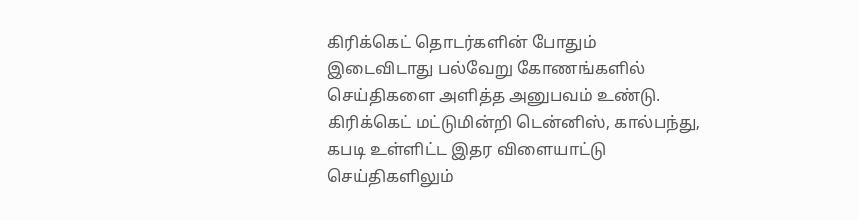கிரிக்கெட் தொடர்களின் போதும் இடைவிடாது பல்வேறு கோணங்களில் செய்திகளை அளித்த அனுபவம் உண்டு. கிரிக்கெட் மட்டுமின்றி டென்னிஸ், கால்பந்து, கபடி உள்ளிட்ட இதர விளையாட்டு செய்திகளிலும்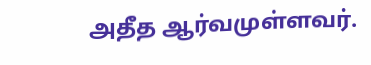அதீத ஆர்வமுள்ளவர்.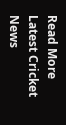Read More
Latest Cricket News